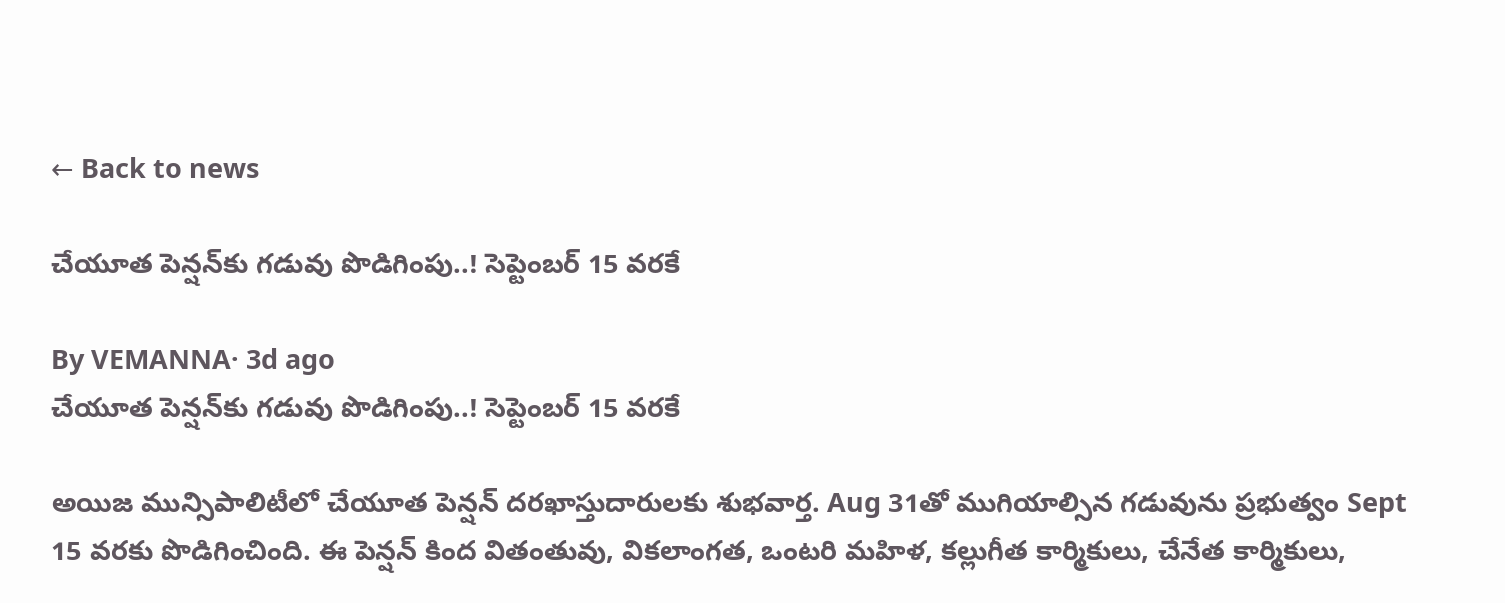← Back to news

చేయూత పెన్షన్‌కు గడువు పొడిగింపు..! సెప్టెంబర్ 15 వరకే

By VEMANNA· 3d ago
చేయూత పెన్షన్‌కు గడువు పొడిగింపు..! సెప్టెంబర్ 15 వరకే

అయిజ మున్సిపాలిటీలో చేయూత పెన్షన్ దరఖాస్తుదారులకు శుభవార్త. Aug 31తో ముగియాల్సిన గడువును ప్రభుత్వం Sept 15 వరకు పొడిగించింది. ఈ పెన్షన్ కింద వితంతువు, వికలాంగత, ఒంటరి మహిళ, కల్లుగీత కార్మికులు, చేనేత కార్మికులు,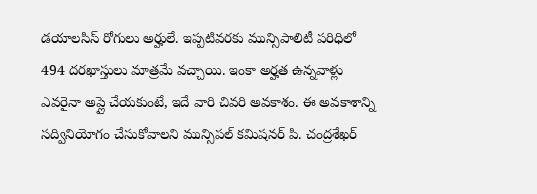డయాలసిస్ రోగులు అర్హులే. ఇప్పటివరకు మున్సిపాలిటీ పరిధిలో 494 దరఖాస్తులు మాత్రమే వచ్చాయి. ఇంకా అర్హత ఉన్నవాళ్లు ఎవరైనా అప్లై చేయకుంటే, ఇదే వారి చివరి అవకాశం. ఈ అవకాశాన్ని సద్వినియోగం చేసుకోవాలని మున్సిపల్ కమిషనర్ పి. చంద్రశేఖర్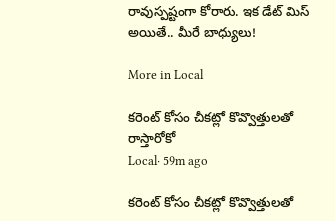రావుస్పష్టంగా కోరారు. ఇక డేట్ మిస్ అయితే.. మీరే బాధ్యులు!

More in Local

కరెంట్ కోసం చీకట్లో కొవ్వొత్తులతో రాస్తారోకో
Local· 59m ago

కరెంట్ కోసం చీకట్లో కొవ్వొత్తులతో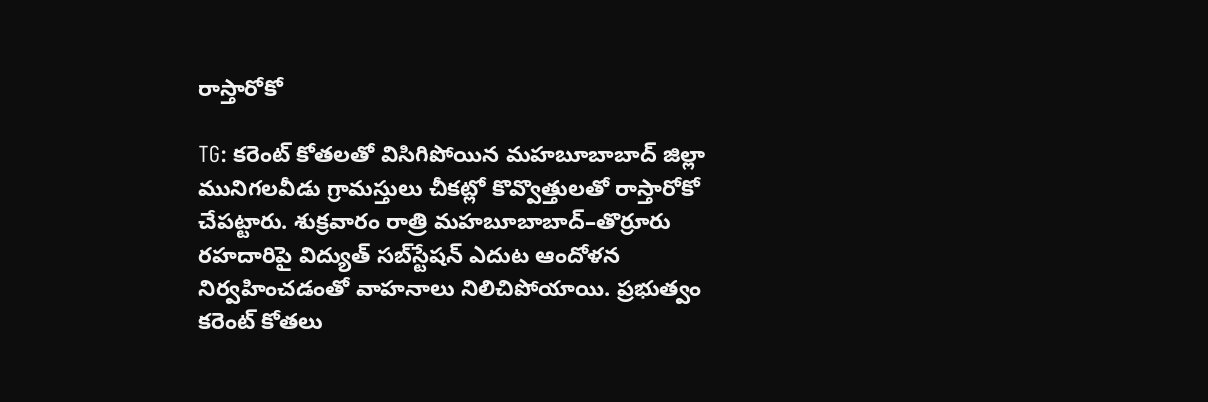రాస్తారోకో

TG: కరెంట్ కోతలతో విసిగిపోయిన మహబూబాబాద్ జిల్లా మునిగలవీడు గ్రామస్తులు చీకట్లో కొవ్వొత్తులతో రాస్తారోకో చేపట్టారు. శుక్రవారం రాత్రి మహబూబాబాద్–తొర్రూరు రహదారిపై విద్యుత్ సబ్‌స్టేషన్ ఎదుట ఆందోళన నిర్వహించడంతో వాహనాలు నిలిచిపోయాయి. ప్రభుత్వం కరెంట్ కోతలు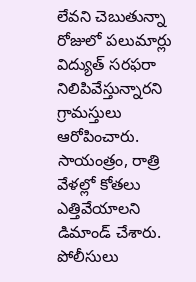లేవని చెబుతున్నా రోజులో పలుమార్లు విద్యుత్ సరఫరా నిలిపివేస్తున్నారని గ్రామస్తులు ఆరోపించారు. సాయంత్రం, రాత్రి వేళల్లో కోతలు ఎత్తివేయాలని డిమాండ్ చేశారు. పోలీసులు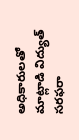అధికారులతో మాట్లాడి విద్యుత్ సరఫరా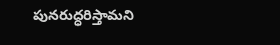పునరుద్ధరిస్తామని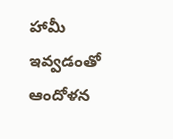హామీ ఇవ్వడంతో ఆందోళన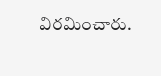విరమించారు.